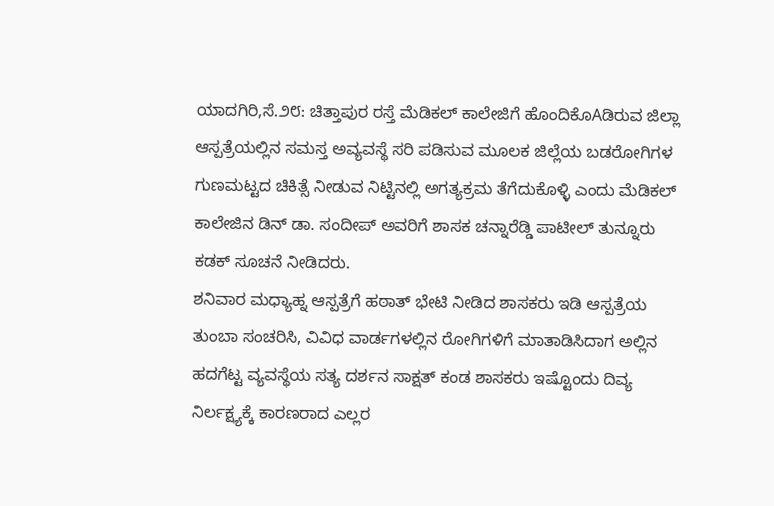ಯಾದಗಿರಿ,ಸೆ.೨೮: ಚಿತ್ತಾಪುರ ರಸ್ತೆ ಮೆಡಿಕಲ್ ಕಾಲೇಜಿಗೆ ಹೊಂದಿಕೊAಡಿರುವ ಜಿಲ್ಲಾ ಆಸ್ಪತ್ರೆಯಲ್ಲಿನ ಸಮಸ್ತ ಅವ್ಯವಸ್ಥೆ ಸರಿ ಪಡಿಸುವ ಮೂಲಕ ಜಿಲ್ಲೆಯ ಬಡರೋಗಿಗಳ ಗುಣಮಟ್ಟದ ಚಿಕಿತ್ಸೆ ನೀಡುವ ನಿಟ್ಟಿನಲ್ಲಿ ಅಗತ್ಯಕ್ರಮ ತೆಗೆದುಕೊಳ್ಳಿ ಎಂದು ಮೆಡಿಕಲ್ ಕಾಲೇಜಿನ ಡಿನ್ ಡಾ. ಸಂದೀಪ್ ಅವರಿಗೆ ಶಾಸಕ ಚನ್ನಾರೆಡ್ಡಿ ಪಾಟೀಲ್ ತುನ್ನೂರು ಕಡಕ್ ಸೂಚನೆ ನೀಡಿದರು.
ಶನಿವಾರ ಮಧ್ಯಾಹ್ನ ಆಸ್ಪತ್ರೆಗೆ ಹಠಾತ್ ಭೇಟಿ ನೀಡಿದ ಶಾಸಕರು ಇಡಿ ಆಸ್ಪತ್ರೆಯ ತುಂಬಾ ಸಂಚರಿಸಿ, ವಿವಿಧ ವಾರ್ಡಗಳಲ್ಲಿನ ರೋಗಿಗಳಿಗೆ ಮಾತಾಡಿಸಿದಾಗ ಅಲ್ಲಿನ ಹದಗೆಟ್ಟ ವ್ಯವಸ್ಥೆಯ ಸತ್ಯ ದರ್ಶನ ಸಾಕ್ಷತ್ ಕಂಡ ಶಾಸಕರು ಇಷ್ಟೊಂದು ದಿವ್ಯ ನಿರ್ಲಕ್ಷ್ಯಕ್ಕೆ ಕಾರಣರಾದ ಎಲ್ಲರ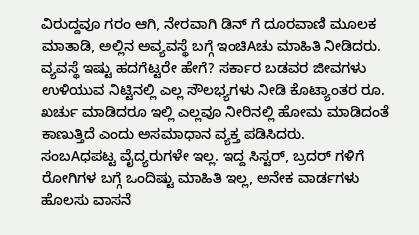ವಿರುದ್ದವೂ ಗರಂ ಆಗಿ, ನೇರವಾಗಿ ಡಿನ್ ಗೆ ದೂರವಾಣಿ ಮೂಲಕ ಮಾತಾಡಿ, ಅಲ್ಲಿನ ಅವ್ಯವಸ್ಥೆ ಬಗ್ಗೆ ಇಂಚಿAಚು ಮಾಹಿತಿ ನೀಡಿದರು. ವ್ಯವಸ್ಥೆ ಇಷ್ಟು ಹದಗೆಟ್ಟರೇ ಹೇಗೆ? ಸರ್ಕಾರ ಬಡವರ ಜೀವಗಳು ಉಳಿಯುವ ನಿಟ್ಟಿನಲ್ಲಿ ಎಲ್ಲ ಸೌಲಭ್ಯಗಳು ನೀಡಿ ಕೊಟ್ಯಾಂತರ ರೂ. ಖರ್ಚು ಮಾಡಿದರೂ ಇಲ್ಲಿ ಎಲ್ಲವೂ ನೀರಿನಲ್ಲಿ ಹೋಮ ಮಾಡಿದಂತೆ ಕಾಣುತ್ತಿದೆ ಎಂದು ಅಸಮಾಧಾನ ವ್ಯಕ್ತ ಪಡಿಸಿದರು.
ಸಂಬAಧಪಟ್ಟ ವೈದ್ಯರುಗಳೇ ಇಲ್ಲ. ಇದ್ದ ಸಿಸ್ಟರ್, ಬ್ರದರ್ ಗಳಿಗೆ ರೋಗಿಗಳ ಬಗ್ಗೆ ಒಂದಿಷ್ಟು ಮಾಹಿತಿ ಇಲ್ಲ, ಅನೇಕ ವಾರ್ಡಗಳು ಹೊಲಸು ವಾಸನೆ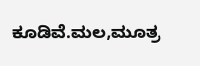ಕೂಡಿವೆ.ಮಲ,ಮೂತ್ರ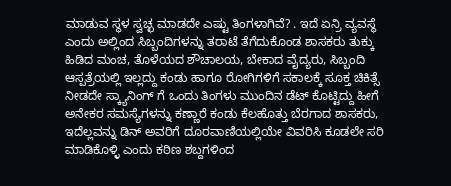ಮಾಡುವ ಸ್ಥಳ ಸ್ವಚ್ಛ ಮಾಡದೇ ಎಷ್ಟು ತಿಂಗಳಾಗಿವೆ? . ಇದೆ ಏನ್ರಿ ವ್ಯವಸ್ಥೆ ಎಂದು ಅಲ್ಲಿಂದ ಸಿಬ್ಬಂದಿಗಳನ್ನು ತರಾಟೆ ತೆಗೆದುಕೊಂಡ ಶಾಸಕರು ತುಕ್ಕು ಹಿಡಿದ ಮಂಚ, ತೊಳೆಯದ ಶೌಚಾಲಯ, ಬೇಕಾದ ವೈದ್ಯರು, ಸಿಬ್ಬಂದಿ ಆಸ್ಪತ್ರೆಯಲ್ಲಿ ಇಲ್ಲದ್ದು ಕಂಡು ಹಾಗೂ ರೋಗಿಗಳಿಗೆ ಸಕಾಲಕ್ಕೆ ಸೂಕ್ತ ಚಿಕಿತ್ಸೆ ನೀಡದೇ ಸ್ಕ್ಯಾನಿಂಗ್ ಗೆ ಒಂದು ತಿಂಗಳು ಮುಂದಿನ ಡೆಟ್ ಕೊಟ್ಟಿದ್ದು ಹೀಗೆ ಅನೇಕರ ಸಮಸ್ಯೆಗಳನ್ನು ಕಣ್ಣಾರೆ ಕಂಡು ಕೆಲಹೊತ್ತು ಬೆರಗಾದ ಶಾಸಕರು, ಇದೆಲ್ಲವನ್ನು ಡಿನ್ ಅವರಿಗೆ ದೂರವಾಣಿಯಲ್ಲಿಯೇ ವಿವರಿಸಿ ಕೂಡಲೇ ಸರಿ ಮಾಡಿಕೊಳ್ಳಿ ಎಂದು ಕಠಿಣ ಶಬ್ದಗಳಿಂದ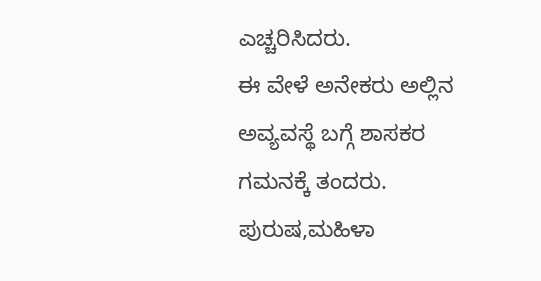ಎಚ್ಚರಿಸಿದರು.
ಈ ವೇಳೆ ಅನೇಕರು ಅಲ್ಲಿನ ಅವ್ಯವಸ್ಥೆ ಬಗ್ಗೆ ಶಾಸಕರ ಗಮನಕ್ಕೆ ತಂದರು. ಪುರುಷ,ಮಹಿಳಾ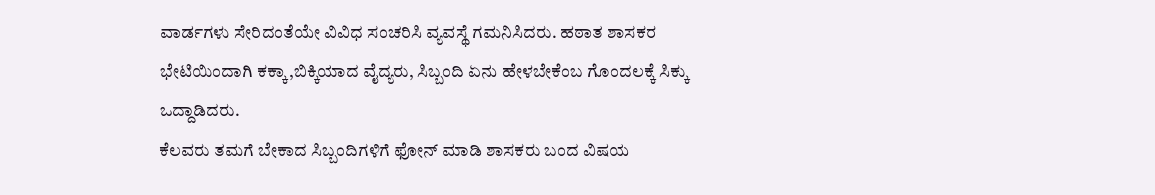ವಾರ್ಡಗಳು ಸೇರಿದಂತೆಯೇ ವಿವಿಧ ಸಂಚರಿಸಿ ವ್ಯವಸ್ಥೆ ಗಮನಿಸಿದರು. ಹಠಾತ ಶಾಸಕರ ಭೇಟಿಯಿಂದಾಗಿ ಕಕ್ಕಾ,ಬಿಕ್ಕಿಯಾದ ವೈದ್ಯರು, ಸಿಬ್ಬಂದಿ ಏನು ಹೇಳಬೇಕೆಂಬ ಗೊಂದಲಕ್ಕೆ ಸಿಕ್ಕು ಒದ್ದಾಡಿದರು.
ಕೆಲವರು ತಮಗೆ ಬೇಕಾದ ಸಿಬ್ಬಂದಿಗಳಿಗೆ ಫೋನ್ ಮಾಡಿ ಶಾಸಕರು ಬಂದ ವಿಷಯ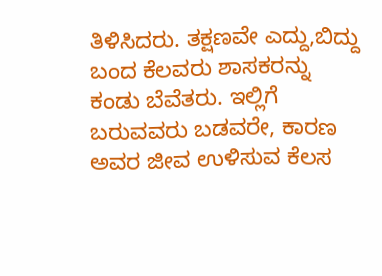ತಿಳಿಸಿದರು. ತಕ್ಷಣವೇ ಎದ್ದು,ಬಿದ್ದು ಬಂದ ಕೆಲವರು ಶಾಸಕರನ್ನು ಕಂಡು ಬೆವೆತರು. ಇಲ್ಲಿಗೆ ಬರುವವರು ಬಡವರೇ, ಕಾರಣ ಅವರ ಜೀವ ಉಳಿಸುವ ಕೆಲಸ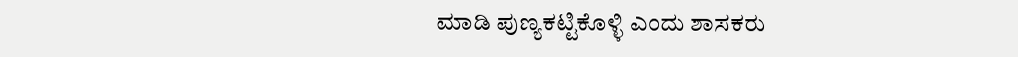ಮಾಡಿ ಪುಣ್ಯಕಟ್ಟಿಕೊಳ್ಳಿ ಎಂದು ಶಾಸಕರು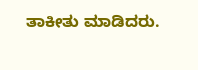ತಾಕೀತು ಮಾಡಿದರು.